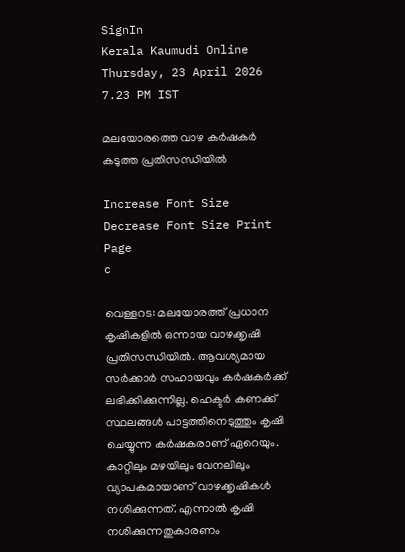SignIn
Kerala Kaumudi Online
Thursday, 23 April 2026 7.23 PM IST

മലയോരത്തെ വാഴ കർഷകർ കടുത്ത പ്രതിസന്ധിയിൽ

Increase Font Size Decrease Font Size Print Page
c

വെള്ളറട: മലയോരത്ത് പ്രധാന കൃഷികളിൽ ഒന്നായ വാഴക്കൃഷി പ്രതിസന്ധിയിൽ. ആവശ്യമായ സർക്കാർ സഹായവും കർഷകർക്ക് ലഭിക്കിക്കുന്നില്ല. ഹെക്ടർ കണക്ക് സ്ഥലങ്ങൾ പാട്ടത്തിനെടുത്തും കൃഷി ചെയ്യുന്ന കർഷകരാണ് ഏറെയും. കാറ്റിലും മഴയിലും വേനലിലും വ്യാപകമായാണ് വാഴക്കൃഷികൾ നശിക്കുന്നത്. എന്നാൽ കൃഷി നശിക്കുന്നതുകാരണം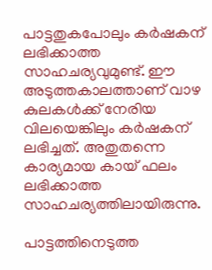പാട്ടതുകപോലും കർഷകന് ലഭിക്കാത്ത സാഹചര്യവുമുണ്ട്. ഈ അടുത്തകാലത്താണ് വാഴ കുലകൾക്ക് നേരിയ വിലയെങ്കിലും കർഷകന് ലഭിച്ചത്. അതുതന്നെ കാര്യമായ കായ് ഫലം ലഭിക്കാത്ത സാഹചര്യത്തിലായിരുന്നു.

പാട്ടത്തിനെടുത്ത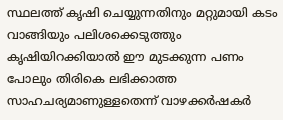സ്ഥലത്ത് കൃഷി ചെയ്യുന്നതിനും മറ്റുമായി കടം വാങ്ങിയും പലിശക്കെടുത്തും കൃഷിയിറക്കിയാൽ ഈ മുടക്കുന്ന പണം പോലും തിരികെ ലഭിക്കാത്ത സാഹചര്യമാണുള്ളതെന്ന് വാഴക്കർഷകർ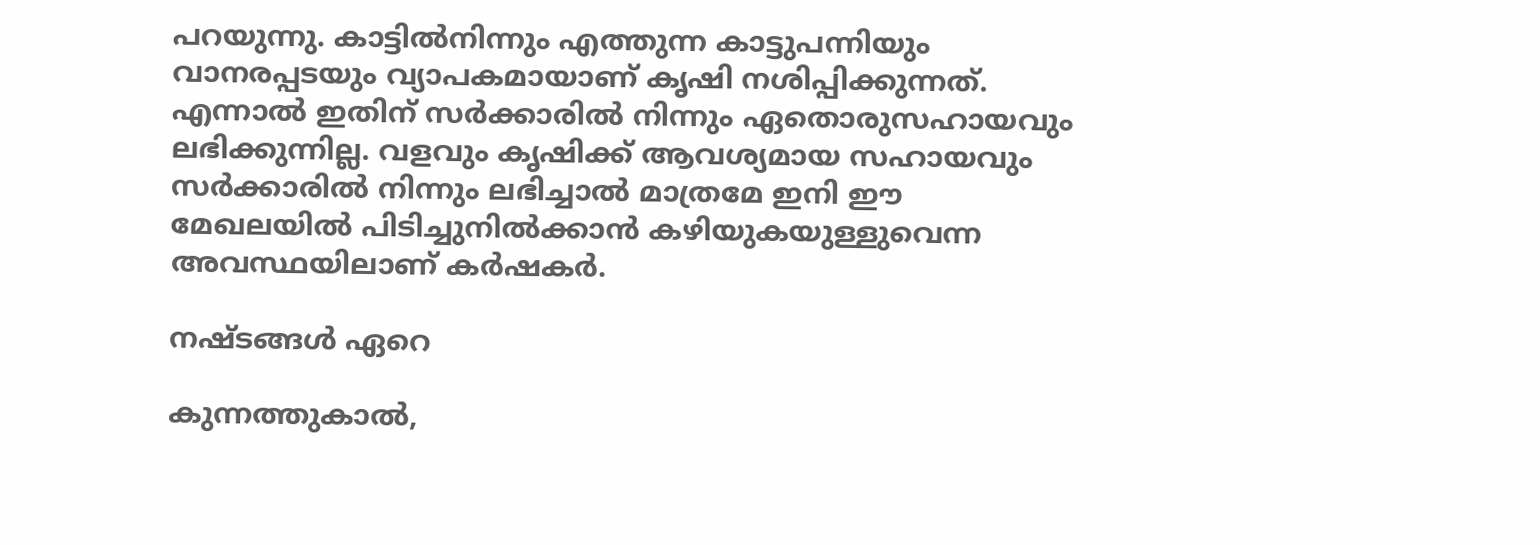പറയുന്നു. കാട്ടിൽനിന്നും എത്തുന്ന കാട്ടുപന്നിയും വാനരപ്പടയും വ്യാപകമായാണ് കൃഷി നശിപ്പിക്കുന്നത്. എന്നാൽ ഇതിന് സർക്കാരിൽ നിന്നും ഏതൊരുസഹായവും ലഭിക്കുന്നില്ല. വളവും കൃഷിക്ക് ആവശ്യമായ സഹായവും സർക്കാരിൽ നിന്നും ലഭിച്ചാൽ മാത്രമേ ഇനി ഈ മേഖലയിൽ പിടിച്ചുനിൽക്കാൻ ക‌ഴിയുകയുള്ളുവെന്ന അവസ്ഥയിലാണ് കർഷകർ.

നഷ്ടങ്ങൾ ഏറെ

കുന്നത്തുകാൽ,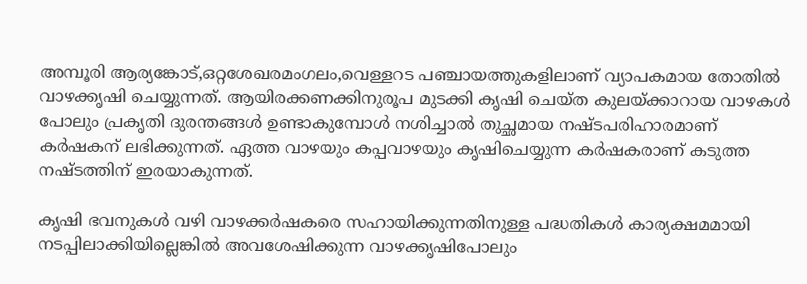അമ്പൂരി ആര്യങ്കോട്,ഒറ്റശേഖരമംഗലം,വെള്ളറട പഞ്ചായത്തുകളിലാണ് വ്യാപകമായ തോതിൽ വാഴക്കൃഷി ചെയ്യുന്നത്. ആയിരക്കണക്കിനുരൂപ മുടക്കി ക‌ൃഷി ചെയ്ത കുലയ്ക്കാറായ വാഴകൾ പോലും പ്രകൃതി ദുരന്തങ്ങൾ ഉണ്ടാകുമ്പോൾ നശിച്ചാൽ തുച്ഛമായ നഷ്ടപരിഹാരമാണ് കർഷകന് ലഭിക്കുന്നത്. ഏത്ത വാഴയും കപ്പവാഴയും കൃഷിചെയ്യുന്ന കർഷകരാണ് കടുത്ത നഷ്ടത്തിന് ഇരയാകുന്നത്.

കൃഷി ഭവനുകൾ വഴി വാഴക്കർഷകരെ സഹായിക്കുന്നതിനുള്ള പദ്ധതികൾ കാര്യക്ഷമമായി നടപ്പിലാക്കിയില്ലെങ്കിൽ അവശേഷിക്കുന്ന വാഴക്കൃഷിപോലും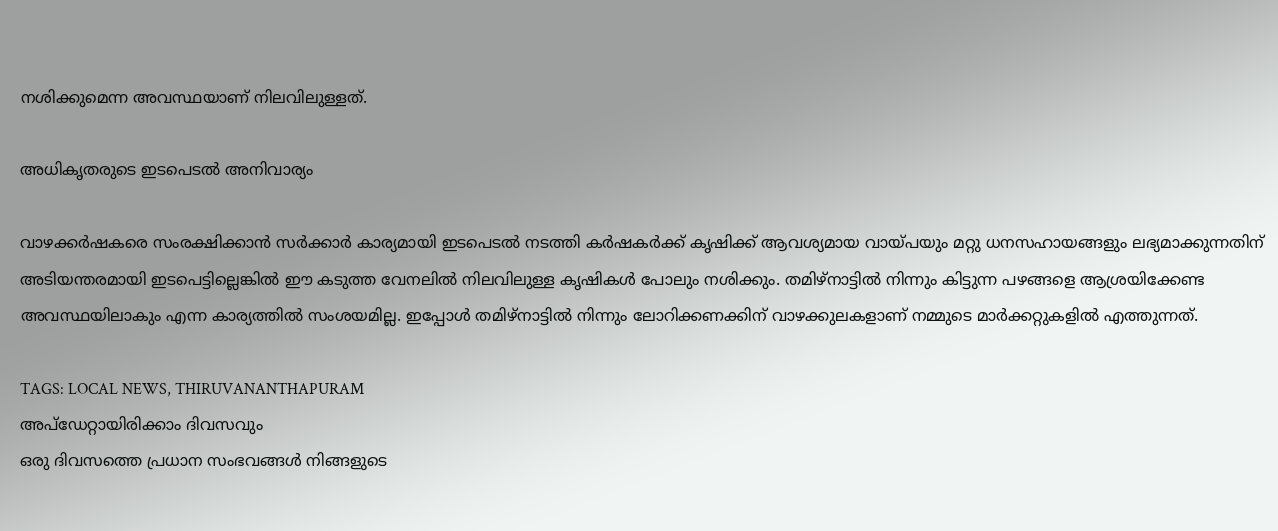നശിക്കുമെന്ന അവസ്ഥയാണ് നിലവിലുള്ളത്.

അധികൃതരുടെ ഇടപെടൽ അനിവാര്യം

വാഴക്കർഷകരെ സംരക്ഷിക്കാൻ സർക്കാർ കാര്യമായി ഇടപെടൽ നടത്തി കർഷകർക്ക് കൃഷിക്ക് ആവശ്യമായ വായ്പയും മറ്റു ധനസഹായങ്ങളും ലഭ്യമാക്കുന്നതിന് അടിയന്തരമായി ഇടപെട്ടില്ലെങ്കിൽ ഈ കടുത്ത വേനലിൽ നിലവിലുള്ള കൃഷികൾ പോലും നശിക്കും. തമിഴ്നാട്ടിൽ നിന്നും കിട്ടുന്ന പഴങ്ങളെ ആശ്രയിക്കേണ്ട അവസ്ഥയിലാകും എന്ന കാര്യത്തിൽ സംശയമില്ല. ഇപ്പോൾ തമിഴ്നാട്ടിൽ നിന്നും ലോറിക്കണക്കിന് വാഴക്കുലകളാണ് നമ്മുടെ മാർക്കറ്റുകളിൽ എത്തുന്നത്.

TAGS: LOCAL NEWS, THIRUVANANTHAPURAM
അപ്ഡേറ്റായിരിക്കാം ദിവസവും
ഒരു ദിവസത്തെ പ്രധാന സംഭവങ്ങൾ നിങ്ങളുടെ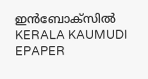ഇൻബോക്സിൽ
KERALA KAUMUDI EPAPER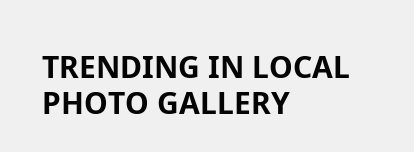TRENDING IN LOCAL
PHOTO GALLERY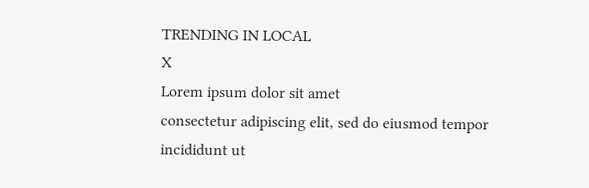TRENDING IN LOCAL
X
Lorem ipsum dolor sit amet
consectetur adipiscing elit, sed do eiusmod tempor incididunt ut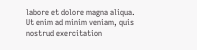labore et dolore magna aliqua. Ut enim ad minim veniam, quis nostrud exercitation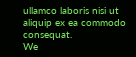ullamco laboris nisi ut aliquip ex ea commodo consequat.
We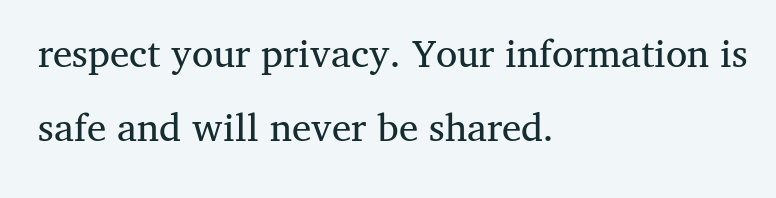respect your privacy. Your information is safe and will never be shared.